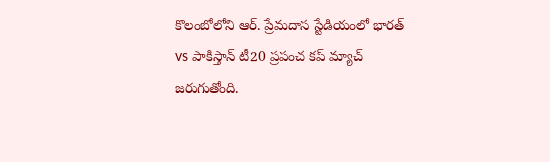కొలంబోలోని ఆర్. ప్రేమదాస స్టేడియంలో భారత్ vs పాకిస్తాన్ టీ20 ప్రపంచ కప్ మ్యాచ్ జరుగుతోంది.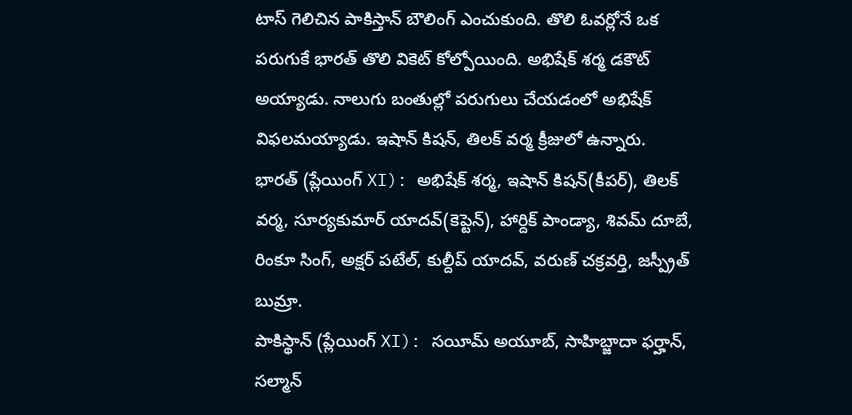టాస్ గెలిచిన పాకిస్తాన్ బౌలింగ్ ఎంచుకుంది. తొలి ఓవర్లోనే ఒక పరుగుకే భారత్ తొలి వికెట్ కోల్పోయింది. అభిషేక్ శర్మ డకౌట్ అయ్యాడు. నాలుగు బంతుల్లో పరుగులు చేయడంలో అభిషేక్ విఫలమయ్యాడు. ఇషాన్ కిషన్, తిలక్ వర్మ క్రీజులో ఉన్నారు.
భారత్ (ప్లేయింగ్ XI): అభిషేక్ శర్మ, ఇషాన్ కిషన్(కీపర్), తిలక్ వర్మ, సూర్యకుమార్ యాదవ్(కెప్టెన్), హార్దిక్ పాండ్యా, శివమ్ దూబే, రింకూ సింగ్, అక్షర్ పటేల్, కుల్దీప్ యాదవ్, వరుణ్ చక్రవర్తి, జస్ప్రీత్ బుమ్రా.
పాకిస్థాన్ (ప్లేయింగ్ XI): సయీమ్ అయూబ్, సాహిబ్జాదా ఫర్హాన్, సల్మాన్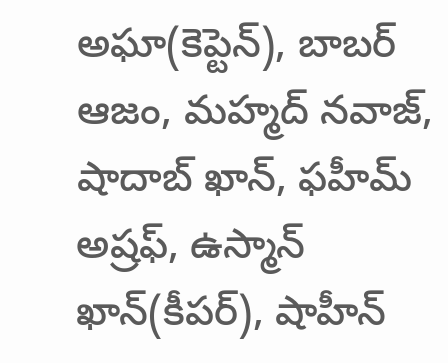అఘా(కెప్టెన్), బాబర్ ఆజం, మహ్మద్ నవాజ్, షాదాబ్ ఖాన్, ఫహీమ్ అష్రఫ్, ఉస్మాన్ ఖాన్(కీపర్), షాహీన్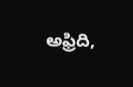అఫ్రిది,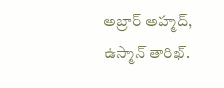అబ్రార్ అహ్మద్, ఉస్మాన్ తారిఖ్.